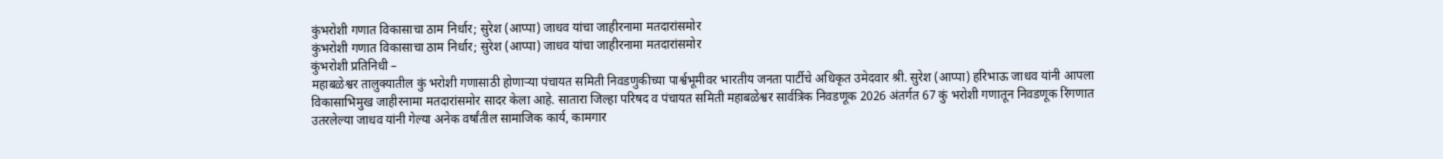कुंभरोशी गणात विकासाचा ठाम निर्धार; सुरेश (आप्पा) जाधव यांचा जाहीरनामा मतदारांसमोर
कुंभरोशी गणात विकासाचा ठाम निर्धार; सुरेश (आप्पा) जाधव यांचा जाहीरनामा मतदारांसमोर
कुंभरोशी प्रतिनिधी –
महाबळेश्वर तालुक्यातील कुं भरोशी गणासाठी होणाऱ्या पंचायत समिती निवडणुकीच्या पार्श्वभूमीवर भारतीय जनता पार्टीचे अधिकृत उमेदवार श्री. सुरेश (आप्पा) हरिभाऊ जाधव यांनी आपला विकासाभिमुख जाहीरनामा मतदारांसमोर सादर केला आहे. सातारा जिल्हा परिषद व पंचायत समिती महाबळेश्वर सार्वत्रिक निवडणूक 2026 अंतर्गत 67 कुं भरोशी गणातून निवडणूक रिंगणात उतरलेल्या जाधव यांनी गेल्या अनेक वर्षांतील सामाजिक कार्य, कामगार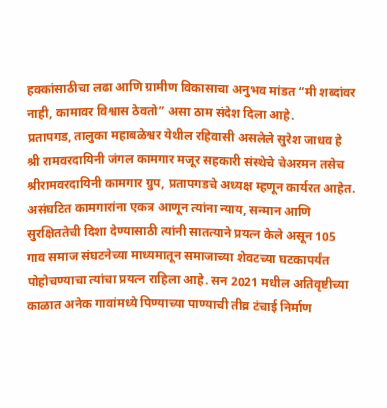हक्कांसाठीचा लढा आणि ग्रामीण विकासाचा अनुभव मांडत “मी शब्दांवर नाही, कामावर विश्वास ठेवतो” असा ठाम संदेश दिला आहे.
प्रतापगड, तालुका महाबळेश्वर येथील रहिवासी असलेले सुरेश जाधव हे श्री रामवरदायिनी जंगल कामगार मजूर सहकारी संस्थेचे चेअरमन तसेच श्रीरामवरदायिनी कामगार ग्रुप, प्रतापगडचे अध्यक्ष म्हणून कार्यरत आहेत. असंघटित कामगारांना एकत्र आणून त्यांना न्याय, सन्मान आणि सुरक्षिततेची दिशा देण्यासाठी त्यांनी सातत्याने प्रयत्न केले असून 105 गाव समाज संघटनेच्या माध्यमातून समाजाच्या शेवटच्या घटकापर्यंत पोहोचण्याचा त्यांचा प्रयत्न राहिला आहे. सन 2021 मधील अतिवृष्टीच्या काळात अनेक गावांमध्ये पिण्याच्या पाण्याची तीव्र टंचाई निर्माण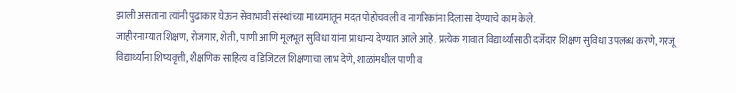झाली असताना त्यांनी पुढाकार घेऊन सेवाभावी संस्थांच्या माध्यमातून मदत पोहोचवली व नागरिकांना दिलासा देण्याचे काम केले.
जाहीरनाम्यात शिक्षण, रोजगार, शेती, पाणी आणि मूलभूत सुविधा यांना प्राधान्य देण्यात आले आहे. प्रत्येक गावात विद्यार्थ्यांसाठी दर्जेदार शिक्षण सुविधा उपलब्ध करणे, गरजू विद्यार्थ्यांना शिष्यवृत्ती, शैक्षणिक साहित्य व डिजिटल शिक्षणाचा लाभ देणे, शाळांमधील पाणी व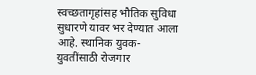स्वच्छतागृहांसह भौतिक सुविधा सुधारणे यावर भर देण्यात आला आहे. स्थानिक युवक-युवतींसाठी रोजगार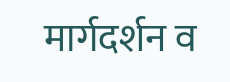मार्गदर्शन व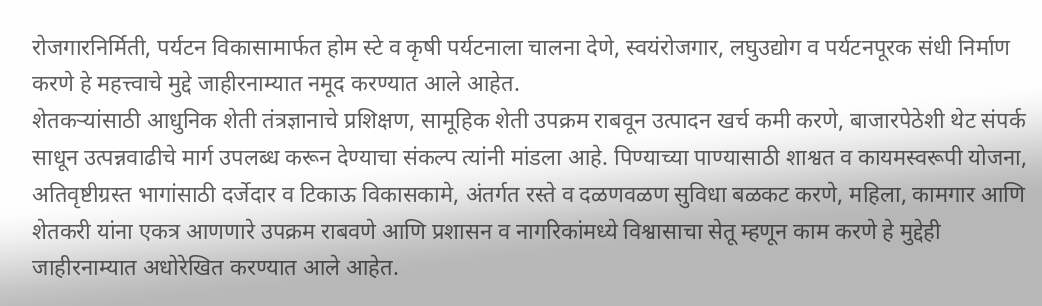रोजगारनिर्मिती, पर्यटन विकासामार्फत होम स्टे व कृषी पर्यटनाला चालना देणे, स्वयंरोजगार, लघुउद्योग व पर्यटनपूरक संधी निर्माण करणे हे महत्त्वाचे मुद्दे जाहीरनाम्यात नमूद करण्यात आले आहेत.
शेतकऱ्यांसाठी आधुनिक शेती तंत्रज्ञानाचे प्रशिक्षण, सामूहिक शेती उपक्रम राबवून उत्पादन खर्च कमी करणे, बाजारपेठेशी थेट संपर्क साधून उत्पन्नवाढीचे मार्ग उपलब्ध करून देण्याचा संकल्प त्यांनी मांडला आहे. पिण्याच्या पाण्यासाठी शाश्वत व कायमस्वरूपी योजना, अतिवृष्टीग्रस्त भागांसाठी दर्जेदार व टिकाऊ विकासकामे, अंतर्गत रस्ते व दळणवळण सुविधा बळकट करणे, महिला, कामगार आणि शेतकरी यांना एकत्र आणणारे उपक्रम राबवणे आणि प्रशासन व नागरिकांमध्ये विश्वासाचा सेतू म्हणून काम करणे हे मुद्देही जाहीरनाम्यात अधोरेखित करण्यात आले आहेत.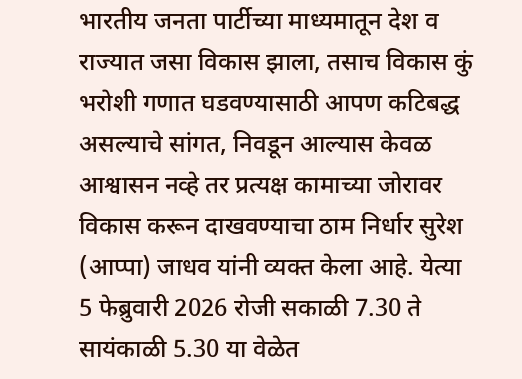भारतीय जनता पार्टीच्या माध्यमातून देश व राज्यात जसा विकास झाला, तसाच विकास कुं भरोशी गणात घडवण्यासाठी आपण कटिबद्ध असल्याचे सांगत, निवडून आल्यास केवळ आश्वासन नव्हे तर प्रत्यक्ष कामाच्या जोरावर विकास करून दाखवण्याचा ठाम निर्धार सुरेश (आप्पा) जाधव यांनी व्यक्त केला आहे. येत्या 5 फेब्रुवारी 2026 रोजी सकाळी 7.30 ते सायंकाळी 5.30 या वेळेत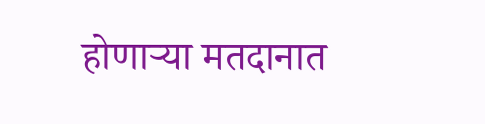होणाऱ्या मतदानात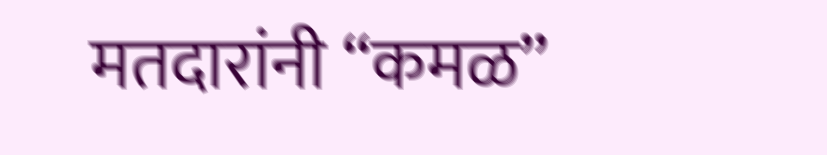मतदारांनी “कमळ”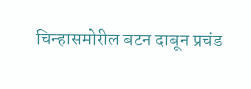चिन्हासमोरील बटन दाबून प्रचंड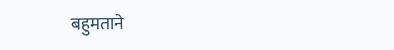बहुमताने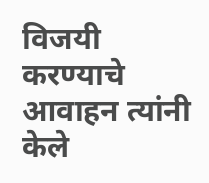विजयी करण्याचे आवाहन त्यांनी केले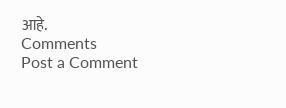आहे.
Comments
Post a Comment